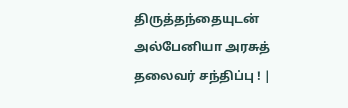திருத்தந்தையுடன் அல்பேனியா அரசுத் தலைவர் சந்திப்பு ! |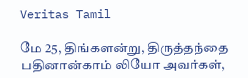Veritas Tamil

மே 25, திங்களன்று, திருத்தந்தை பதினான்காம் லியோ அவர்கள்,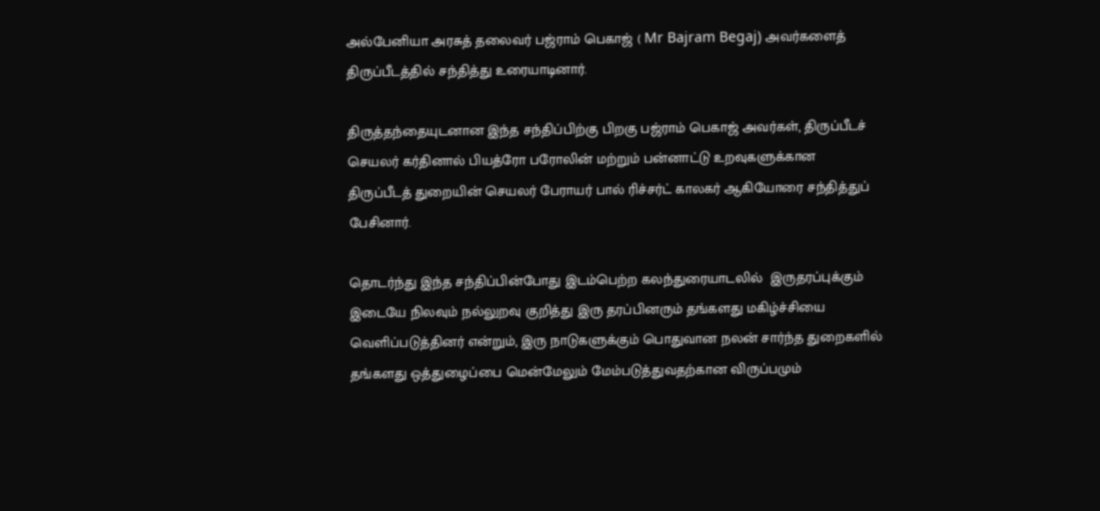அல்பேனியா அரசுத் தலைவர் பஜ்ராம் பெகாஜ் ( Mr Bajram Begaj) அவர்களைத் திருப்பீடத்தில் சந்தித்து உரையாடினார்.

திருத்தந்தையுடனான இந்த சந்திப்பிற்கு பிறகு பஜ்ராம் பெகாஜ் அவர்கள், திருப்பீடச் செயலர் கர்தினால் பியத்ரோ பரோலின் மற்றும் பன்னாட்டு உறவுகளுக்கான திருப்பீடத் துறையின் செயலர் பேராயர் பால் ரிச்சர்ட் காலகர் ஆகியோரை சந்தித்துப் பேசினார்.

தொடர்ந்து இந்த சந்திப்பின்போது இடம்பெற்ற கலந்துரையாடலில்  இருதரப்புக்கும் இடையே நிலவும் நல்லுறவு குறித்து இரு தரப்பினரும் தங்களது மகிழ்ச்சியை வெளிப்படுத்தினர் என்றும், இரு நாடுகளுக்கும் பொதுவான நலன் சார்ந்த துறைகளில் தங்களது ஒத்துழைப்பை மென்மேலும் மேம்படுத்துவதற்கான விருப்பமும்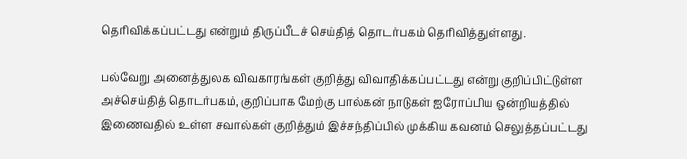தெரிவிக்கப்பட்டது என்றும் திருப்பீடச் செய்தித் தொடர்பகம் தெரிவித்துள்ளது.

பல்வேறு அனைத்துலக விவகாரங்கள் குறித்து விவாதிக்கப்பட்டது என்று குறிப்பிட்டுள்ள அச்செய்தித் தொடர்பகம், குறிப்பாக மேற்கு பால்கன் நாடுகள் ஐரோப்பிய ஒன்றியத்தில் இணைவதில் உள்ள சவால்கள் குறித்தும் இச்சந்திப்பில் முக்கிய கவனம் செலுத்தப்பட்டது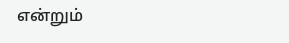என்றும்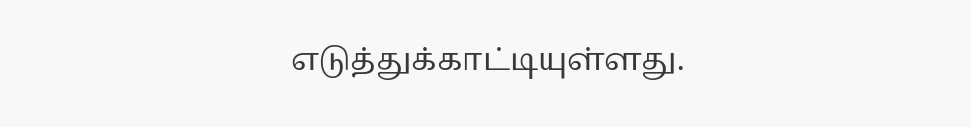எடுத்துக்காட்டியுள்ளது.